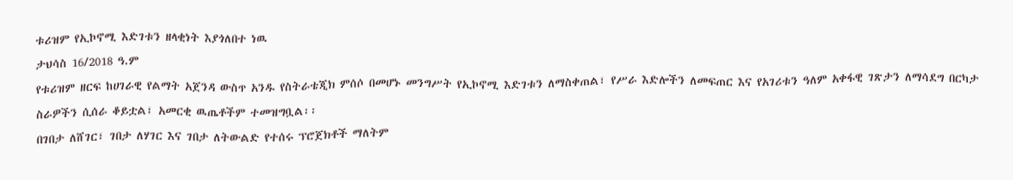ቱሪዝም የኢኮኖሚ እድገቱን ዘላቂነት እያጎለበተ ነዉ
ታህሳስ 16/2018 ዓ.ም
የቱሪዝም ዘርፍ ከሀገራዊ የልማት አጀንዳ ውስጥ አንዱ የስትራቴጂክ ምሰሶ በመሆኑ መንግሥት የኢኮኖሚ እድገቱን ለማስቀጠል፣ የሥራ እድሎችን ለመፍጠር እና የአገሪቱን ዓለም አቀፋዊ ገጽታን ለማሳደግ በርካታ ስራዎችን ሲሰራ ቆይቷል፣ አመርቂ ዉጤቶችም ተመዝግቧል፡፡
በገበታ ለሸገር፣ ገበታ ለሃገር እና ገበታ ለትውልድ የተሰሩ ፕሮጀክቶች ማለትም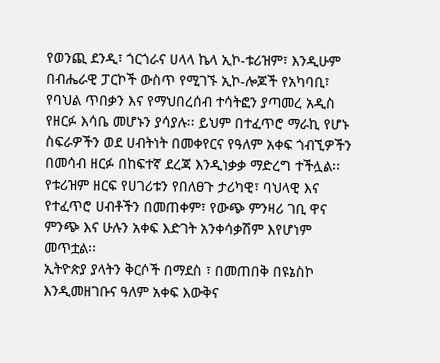የወንጪ ደንዲ፣ ጎርጎራና ሀላላ ኬላ ኢኮ-ቱሪዝም፣ እንዲሁም በብሔራዊ ፓርኮች ውስጥ የሚገኙ ኢኮ-ሎጆች የአካባቢ፣ የባህል ጥበቃን እና የማህበረሰብ ተሳትፎን ያጣመረ አዲስ የዘርፉ እሳቤ መሆኑን ያሳያሉ፡፡ ይህም በተፈጥሮ ማራኪ የሆኑ ስፍራዎችን ወደ ሀብትነት በመቀየርና የዓለም አቀፍ ጎብኚዎችን በመሳብ ዘርፉ በከፍተኛ ደረጃ እንዲነቃቃ ማድረግ ተችሏል፡፡
የቱሪዝም ዘርፍ የሀገሪቱን የበለፀጉ ታሪካዊ፣ ባህላዊ እና የተፈጥሮ ሀብቶችን በመጠቀም፣ የውጭ ምንዛሪ ገቢ ዋና ምንጭ እና ሁሉን አቀፍ እድገት አንቀሳቃሽም እየሆነም መጥቷል፡፡
ኢትዮጵያ ያላትን ቅርሶች በማደስ ፣ በመጠበቅ በዩኔስኮ እንዲመዘገቡና ዓለም አቀፍ እውቅና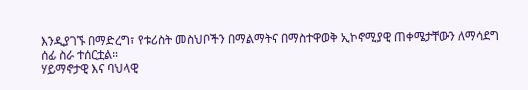እንዲያገኙ በማድረግ፣ የቱሪስት መስህቦችን በማልማትና በማስተዋወቅ ኢኮኖሚያዊ ጠቀሜታቸውን ለማሳደግ ሰፊ ስራ ተሰርቷል።
ሃይማኖታዊ እና ባህላዊ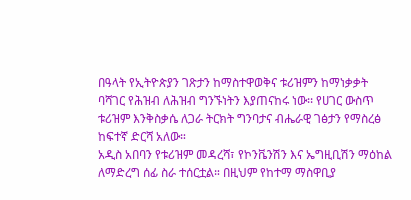በዓላት የኢትዮጵያን ገጽታን ከማስተዋወቅና ቱሪዝምን ከማነቃቃት ባሻገር የሕዝብ ለሕዝብ ግንኙነትን እያጠናከሩ ነው፡፡ የሀገር ውስጥ ቱሪዝም እንቅስቃሴ ለጋራ ትርክት ግንባታና ብሔራዊ ገፅታን የማስረፅ ከፍተኛ ድርሻ አለው።
አዲስ አበባን የቱሪዝም መዳረሻ፣ የኮንቬንሽን እና ኤግዚቢሽን ማዕከል ለማድረግ ሰፊ ስራ ተሰርቷል። በዚህም የከተማ ማስዋቢያ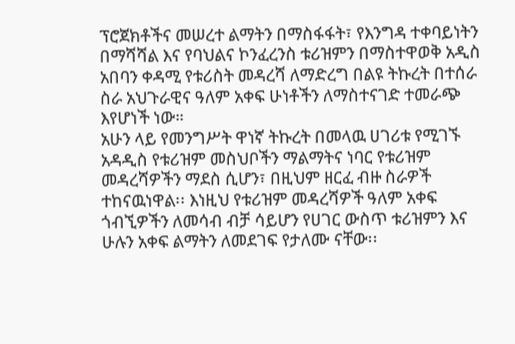ፕሮጀክቶችና መሠረተ ልማትን በማስፋፋት፣ የእንግዳ ተቀባይነትን በማሻሻል እና የባህልና ኮንፈረንስ ቱሪዝምን በማስተዋወቅ አዲስ አበባን ቀዳሚ የቱሪስት መዳረሻ ለማድረግ በልዩ ትኩረት በተሰራ ስራ አህጉራዊና ዓለም አቀፍ ሁነቶችን ለማስተናገድ ተመራጭ እየሆነች ነው።
አሁን ላይ የመንግሥት ዋነኛ ትኩረት በመላዉ ሀገሪቱ የሚገኙ አዳዲስ የቱሪዝም መስህቦችን ማልማትና ነባር የቱሪዝም መዳረሻዎችን ማደስ ሲሆን፣ በዚህም ዘርፈ ብዙ ስራዎች ተከናዉነዋል፡፡ እነዚህ የቱሪዝም መዳረሻዎች ዓለም አቀፍ ጎብኚዎችን ለመሳብ ብቻ ሳይሆን የሀገር ውስጥ ቱሪዝምን እና ሁሉን አቀፍ ልማትን ለመደገፍ የታለሙ ናቸው፡፡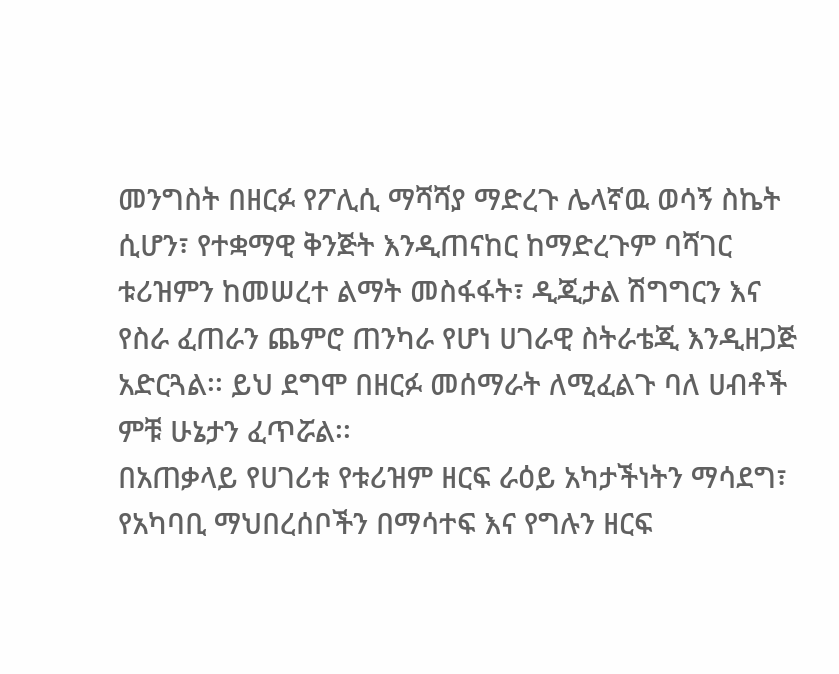መንግስት በዘርፉ የፖሊሲ ማሻሻያ ማድረጉ ሌላኛዉ ወሳኝ ስኬት ሲሆን፣ የተቋማዊ ቅንጅት እንዲጠናከር ከማድረጉም ባሻገር ቱሪዝምን ከመሠረተ ልማት መስፋፋት፣ ዲጂታል ሽግግርን እና የስራ ፈጠራን ጨምሮ ጠንካራ የሆነ ሀገራዊ ስትራቴጂ እንዲዘጋጅ አድርጓል፡፡ ይህ ደግሞ በዘርፉ መሰማራት ለሚፈልጉ ባለ ሀብቶች ምቹ ሁኔታን ፈጥሯል፡፡
በአጠቃላይ የሀገሪቱ የቱሪዝም ዘርፍ ራዕይ አካታችነትን ማሳደግ፣ የአካባቢ ማህበረሰቦችን በማሳተፍ እና የግሉን ዘርፍ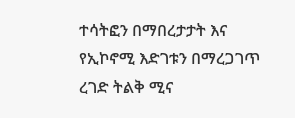ተሳትፎን በማበረታታት እና የኢኮኖሚ እድገቱን በማረጋገጥ ረገድ ትልቅ ሚና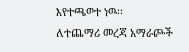እየተጫወተ ነዉ፡፡
ለተጨማሪ መረጃ አማራጮች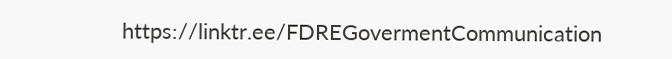https://linktr.ee/FDREGovermentCommunication